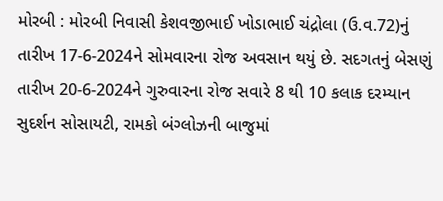મોરબી : મોરબી નિવાસી કેશવજીભાઈ ખોડાભાઈ ચંદ્રોલા (ઉ.વ.72)નું તારીખ 17-6-2024ને સોમવારના રોજ અવસાન થયું છે. સદગતનું બેસણું તારીખ 20-6-2024ને ગુરુવારના રોજ સવારે 8 થી 10 કલાક દરમ્યાન સુદર્શન સોસાયટી, રામકો બંગ્લોઝની બાજુમાં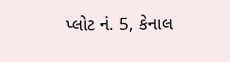પ્લોટ નં. 5, કેનાલ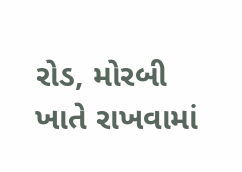રોડ, મોરબી ખાતે રાખવામાં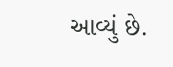આવ્યું છે.